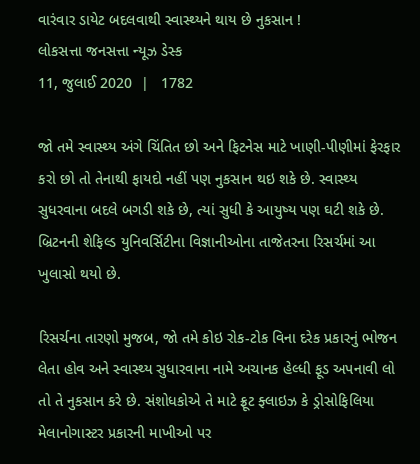વારંવાર ડાયેટ બદલવાથી સ્વાસ્થ્યને થાય છે નુકસાન !
લોકસત્તા જનસત્તા ન્યૂઝ ડેસ્ક
11, જુલાઈ 2020  |   1782

જો તમે સ્વાસ્થ્ય અંગે ચિંતિત છો અને ફિટનેસ માટે ખાણી-પીણીમાં ફેરફાર કરો છો તો તેનાથી ફાયદો નહીં પણ નુકસાન થઇ શકે છે. સ્વાસ્થ્ય સુધરવાના બદલે બગડી શકે છે, ત્યાં સુધી કે આયુષ્ય પણ ઘટી શકે છે. બ્રિટનની શેફિલ્ડ યુનિવર્સિટીના વિજ્ઞાનીઓના તાજેતરના રિસર્ચમાં આ ખુલાસો થયો છે.

રિસર્ચના તારણો મુજબ, જો તમે કોઇ રોક-ટોક વિના દરેક પ્રકારનું ભોજન લેતા હોવ અને સ્વાસ્થ્ય સુધારવાના નામે અચાનક હેલ્ધી ફૂડ અપનાવી લો તો તે નુકસાન કરે છે. સંશોધકોએ તે માટે ફ્રૂટ ફ્લાઇઝ કે ડ્રોસોફિલિયા મેલાનોગાસ્ટર પ્રકારની માખીઓ પર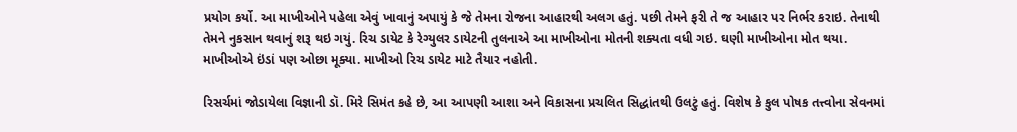પ્રયોગ કર્યો. આ માખીઓને પહેલા એવું ખાવાનું અપાયું કે જે તેમના રોજના આહારથી અલગ હતું. પછી તેમને ફરી તે જ આહાર પર નિર્ભર કરાઇ. તેનાથી તેમને નુકસાન થવાનું શરૂ થઇ ગયું. રિચ ડાયેટ કે રેગ્યુલર ડાયેટની તુલનાએ આ માખીઓના મોતની શક્યતા વધી ગઇ. ઘણી માખીઓના મોત થયા. માખીઓએ ઇંડાં પણ ઓછા મૂક્યા. માખીઓ રિચ ડાયેટ માટે તૈયાર નહોતી.

રિસર્ચમાં જોડાયેલા વિજ્ઞાની ડૉ. મિરે સિમંત કહે છે, આ આપણી આશા અને વિકાસના પ્રચલિત સિદ્ધાંતથી ઉલટું હતું. વિશેષ કે કુલ પોષક તત્ત્વોના સેવનમાં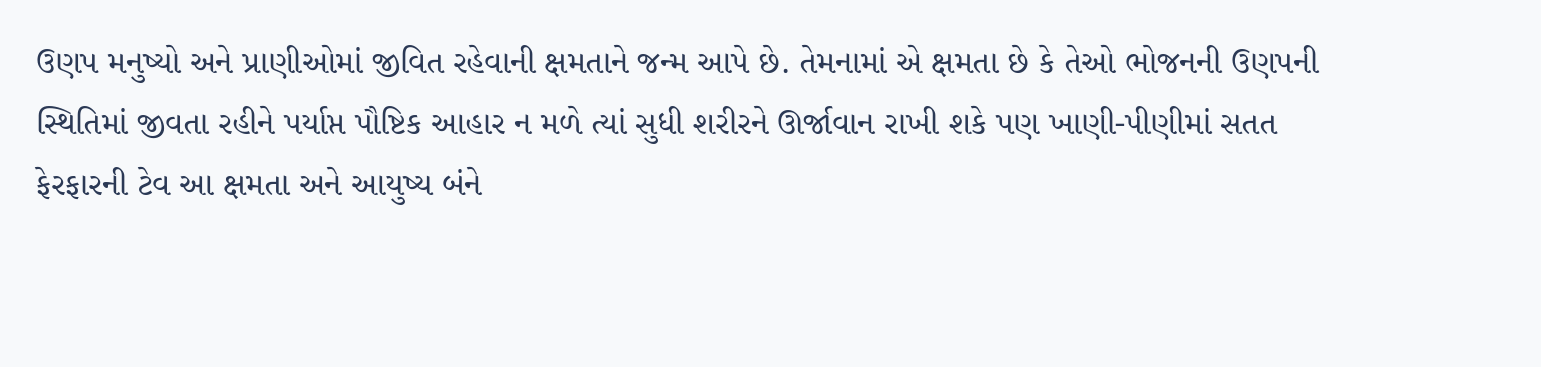ઉણપ મનુષ્યો અને પ્રાણીઓમાં જીવિત રહેવાની ક્ષમતાને જન્મ આપે છે. તેમનામાં એ ક્ષમતા છે કે તેઓ ભોજનની ઉણપની સ્થિતિમાં જીવતા રહીને પર્યાપ્ત પૌષ્ટિક આહાર ન મળે ત્યાં સુધી શરીરને ઊર્જાવાન રાખી શકે પણ ખાણી-પીણીમાં સતત ફેરફારની ટેવ આ ક્ષમતા અને આયુષ્ય બંને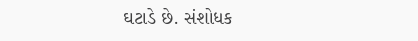ઘટાડે છે. સંશોધક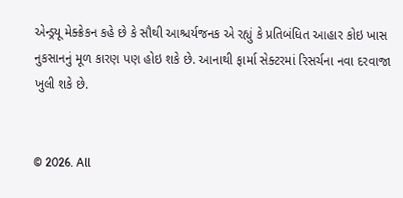એન્ડ્રયૂ મેક્ક્રેકન કહે છે કે સૌથી આશ્ચર્યજનક એ રહ્યું કે પ્રતિબંધિત આહાર કોઇ ખાસ નુકસાનનું મૂળ કારણ પણ હોઇ શકે છે. આનાથી ફાર્મા સેક્ટરમાં રિસર્ચના નવા દરવાજા ખુલી શકે છે.


© 2026. All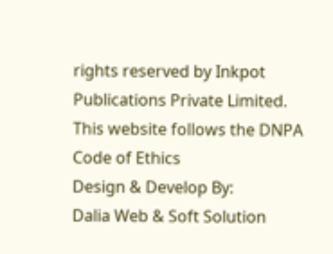rights reserved by Inkpot Publications Private Limited.
This website follows the DNPA Code of Ethics
Design & Develop By:
Dalia Web & Soft Solution